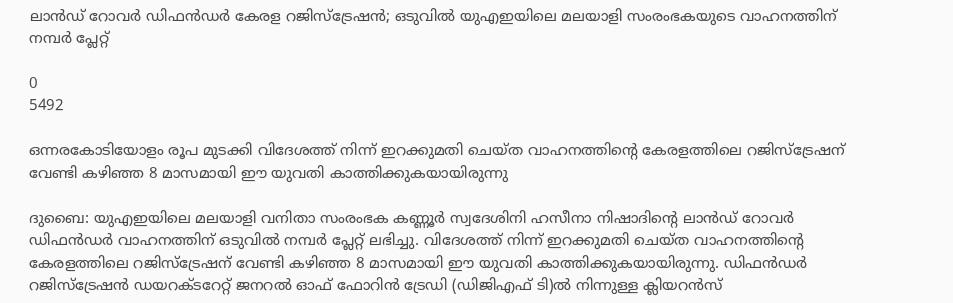ലാൻഡ് റോവർ ഡിഫൻഡർ കേരള റജിസ്ട്രേഷൻ; ഒടുവിൽ യുഎഇയിലെ മലയാളി സംരംഭകയുടെ വാഹനത്തിന് നമ്പർ പ്ലേറ്റ്

0
5492

ഒന്നരകോടിയോളം രൂപ മുടക്കി വിദേശത്ത് നിന്ന് ഇറക്കുമതി ചെയ്ത വാഹനത്തിന്റെ കേരളത്തിലെ റജിസ്ട്രേഷന് വേണ്ടി കഴിഞ്ഞ 8 മാസമായി ഈ യുവതി കാത്തിക്കുകയായിരുന്നു

ദുബൈ: യുഎഇയിലെ മലയാളി വനിതാ സംരംഭക കണ്ണൂർ സ്വദേശിനി ഹസീനാ നിഷാദിന്റെ ലാൻഡ് റോവർ ഡിഫൻഡർ വാഹനത്തിന് ഒടുവിൽ നമ്പർ പ്ലേറ്റ് ലഭിച്ചു. വിദേശത്ത് നിന്ന് ഇറക്കുമതി ചെയ്ത വാഹനത്തിന്റെ കേരളത്തിലെ റജിസ്ട്രേഷന് വേണ്ടി കഴിഞ്ഞ 8 മാസമായി ഈ യുവതി കാത്തിക്കുകയായിരുന്നു. ഡിഫൻഡർ റജിസ്ട്രേഷൻ ഡയറക്ടറേറ്റ് ജനറൽ ഓഫ് ഫോറിൻ ട്രേഡി (ഡിജിഎഫ് ടി)ൽ നിന്നുള്ള ക്ലിയറൻസ്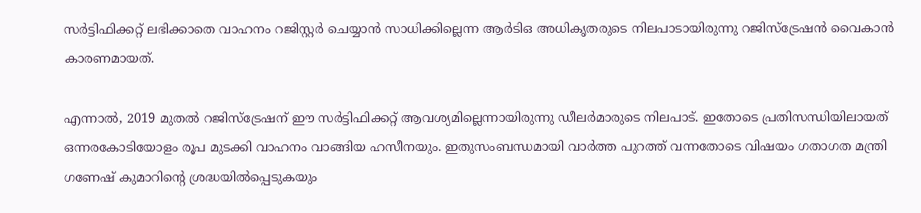സർട്ടിഫിക്കറ്റ് ലഭിക്കാതെ വാഹനം റജിസ്റ്റർ ചെയ്യാൻ സാധിക്കില്ലെന്ന ആർടിഒ അധിക‍‍ൃതരുടെ നിലപാടായിരുന്നു റജിസ്ട്രേഷൻ വൈകാൻ കാരണമായത്.

എന്നാൽ, 2019 മുതൽ റജിസ്ട്രേഷന് ഈ സർട്ടിഫിക്കറ്റ് ആവശ്യമില്ലെന്നായിരുന്നു ഡീലർമാരുടെ നിലപാട്. ഇതോടെ പ്രതിസന്ധിയിലായത് ഒന്നരകോടിയോളം രൂപ മുടക്കി വാഹനം വാങ്ങിയ ഹസീനയും. ഇതുസംബന്ധമായി വാർത്ത പുറത്ത് വന്നതോടെ വിഷയം ഗതാഗത മന്ത്രി ഗണേഷ് കുമാറിന്റെ ശ്രദ്ധയിൽപ്പെടുകയും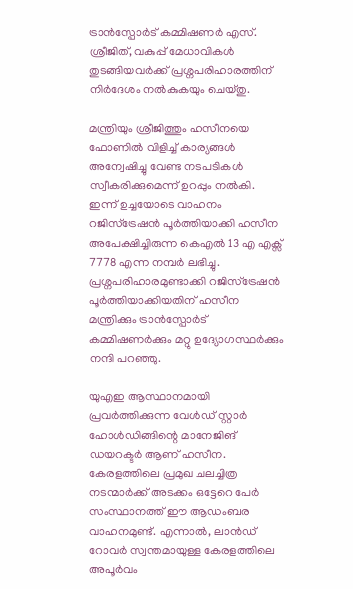ട്രാൻസ്പോർട് കമ്മിഷണർ എസ്. ശ്രീജിത്, വകുപ്പ് മേധാവികൾ തുടങ്ങിയവർക്ക് പ്രശ്നപരിഹാരത്തിന് നിർദേശം നൽകുകയും ചെയ്തു.

മന്ത്രിയും ശ്രീജിത്തും ഹസീനയെ ഫോണിൽ വിളിച്ച് കാര്യങ്ങൾ അന്വേഷിച്ചു വേണ്ട നടപടികൾ സ്വീകരിക്കുമെന്ന് ഉറപ്പും നൽകി. ഇന്ന് ഉച്ചയോടെ വാഹനം റജിസ്ട്രേഷൻ പൂർത്തിയാക്കി ഹസീന അപേക്ഷിച്ചിരുന്ന കെഎൽ 13 എ എക്സ് 7778 എന്ന നമ്പർ ലഭിച്ചു. പ്രശ്നപരിഹാരമുണ്ടാക്കി റജിസ്ട്രേഷൻ പൂർത്തിയാക്കിയതിന് ഹസീന മന്ത്രിക്കും ട്രാൻസ്പോർട് കമ്മിഷണർക്കും മറ്റു ഉദ്യോഗസ്ഥർക്കും നന്ദി പറഞ്ഞു.

യുഎഇ ആസ്ഥാനമായി പ്രവർത്തിക്കുന്ന വേൾഡ് സ്റ്റാർ ഹോൾഡിങ്ങിന്റെ മാനേജിങ് ഡയറക്ടർ ആണ് ഹസീന.  കേരളത്തിലെ പ്രമുഖ ചലച്ചിത്ര നടന്മാർക്ക് അടക്കം ഒട്ടേറെ പേർ സംസ്ഥാനത്ത് ഈ ആഡംബര വാഹനമുണ്ട്. എന്നാൽ, ലാൻഡ് റോവർ സ്വന്തമായുള്ള കേരളത്തിലെ അപൂർവം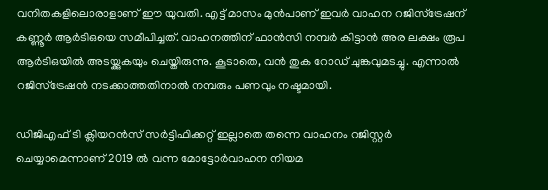വനിതകളിലൊരാളാണ് ഈ യുവതി. എട്ട് മാസം മുൻപാണ് ഇവർ വാഹന റജിസ്ട്രേഷന് കണ്ണൂർ ആർടിഒയെ സമീപിച്ചത്. വാഹനത്തിന് ഫാൻസി നമ്പർ കിട്ടാൻ അര ലക്ഷം രൂപ ആർടിഒയിൽ അടയ്ക്കുകയും ചെയ്തിരുന്നു. കൂടാതെ, വൻ തുക റോഡ് ചുങ്കവുമടച്ചു. എന്നാൽ റജിസ്ട്രേഷൻ നടക്കാത്തതിനാൽ നമ്പരും പണവും നഷ്ടമായി.

ഡിജിഎഫ് ടി ക്ലിയറൻസ് സർട്ടിഫിക്കറ്റ് ഇല്ലാതെ തന്നെ വാഹനം റജിസ്റ്റർ ചെയ്യാമെന്നാണ് 2019 ൽ വന്ന മോട്ടോർവാഹന നിയമ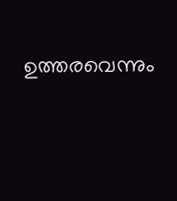ഉത്തരവെന്നും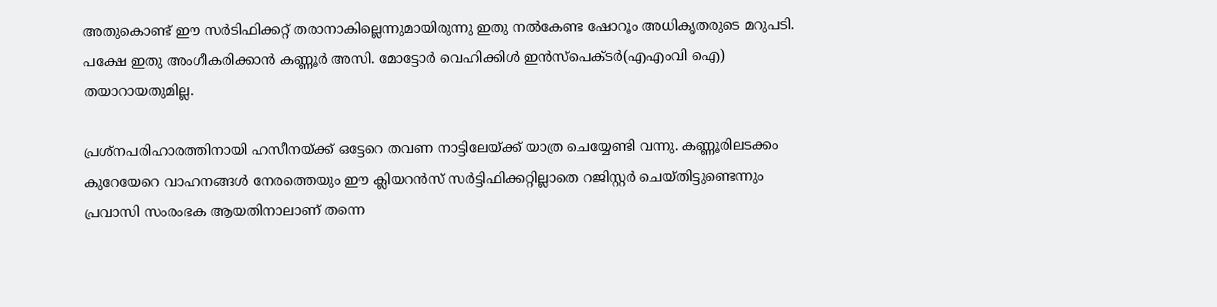അതുകൊണ്ട് ഈ സർടിഫിക്കറ്റ് തരാനാകില്ലെന്നുമായിരുന്നു ഇതു നൽകേണ്ട ഷോറൂം അധികൃതരുടെ മറുപടി. പക്ഷേ ഇതു അംഗീകരിക്കാൻ കണ്ണൂർ അസി. മോട്ടോർ വെഹിക്കിൾ ഇൻസ്പെക്ടർ(എഎംവി ഐ) തയാറായതുമില്ല.

പ്രശ്നപരിഹാരത്തിനായി ഹസീനയ്ക്ക് ഒട്ടേറെ‌ തവണ നാട്ടിലേയ്ക്ക് യാത്ര ചെയ്യേണ്ടി വന്നു. കണ്ണൂരിലടക്കം കുറേയേറെ വാഹനങ്ങൾ നേരത്തെയും ഈ ക്ലിയറൻസ് സർട്ടിഫിക്കറ്റില്ലാതെ റജിസ്റ്റർ ചെയ്തിട്ടുണ്ടെന്നും പ്രവാസി സംരംഭക ആയതിനാലാണ് തന്നെ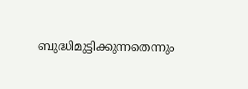ബുദ്ധിമുട്ടിക്കുന്നതെന്നും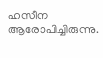ഹസീന ആരോപിച്ചിരുന്നു.